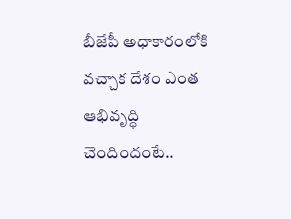బీజేపీ అధాకారంలోకి వచ్చాక దేశం ఎంత ఆభివృద్ధి చెందిందంటే..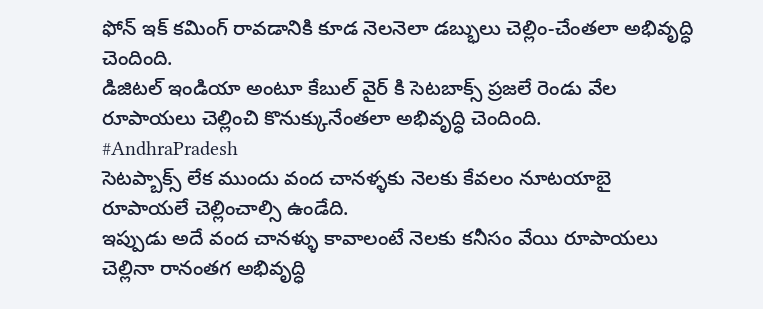ఫోన్ ఇక్ కమింగ్ రావడానికి కూడ నెలనెలా డబ్భులు చెల్లిం-చేంతలా అభివృద్ధి చెందింది.
డిజిటల్ ఇండియా అంటూ కేబుల్ వైర్ కి సెటబాక్స్ ప్రజలే రెండు వేల రూపాయలు చెల్లించి కొనుక్కునేంతలా అభివృద్ధి చెందింది.
#AndhraPradesh
సెటప్బాక్స్ లేక ముందు వంద చానళ్ళకు నెలకు కేవలం నూటయాబై రూపాయలే చెల్లించాల్సి ఉండేది.
ఇప్పుడు అదే వంద చానళ్ళు కావాలంటే నెలకు కనీసం వేయి రూపాయలు చెల్లినా రానంతగ అభివృద్ధి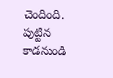చెందింది.
పుట్టిన కాడనుండి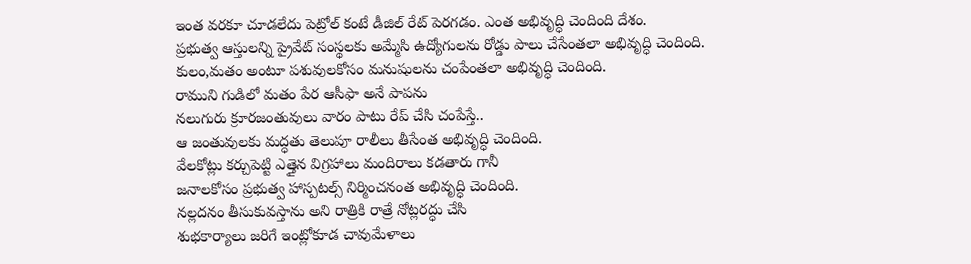ఇంత వరకూ చూడలేదు పెట్రోల్ కంటే డీజిల్ రేట్ పెరగడం. ఎంత అభివృద్ధి చెందింది దేశం.
ప్రభుత్వ ఆస్తులన్ని ప్రైవేట్ సంస్థలకు అమ్మేసి ఉద్యోగులను రోడ్డు పాలు చేసేంతలా అభివృద్ధి చెందింది.
కులం,మతం అంటూ పశువులకోసం మనుషులను చంపేంతలా అభివృద్ధి చెందింది.
రాముని గుడిలో మతం పేర ఆసీఫా అనే పాపను
నలుగురు క్రూరజంతువులు వారం పాటు రేప్ చేసి చంపేస్తే..
ఆ జంతువులకు మద్ధతు తెలుపూ రాలీలు తీసేంత అభివృద్ధి చెందింది.
వేలకోట్లు కర్చుపెట్టి ఎత్తైన విగ్రహాలు మందిరాలు కడతారు గానీ
జనాలకోసం ప్రభుత్వ హాస్పటల్స్ నిర్మించనంత అభివృద్ధి చెందింది.
నల్లదనం తీసుకువస్తాను అని రాత్రికి రాత్రే నోట్లరద్ధు చేసి
శుభకార్యాలు జరిగే ఇంట్లోకూడ చావుమేళాలు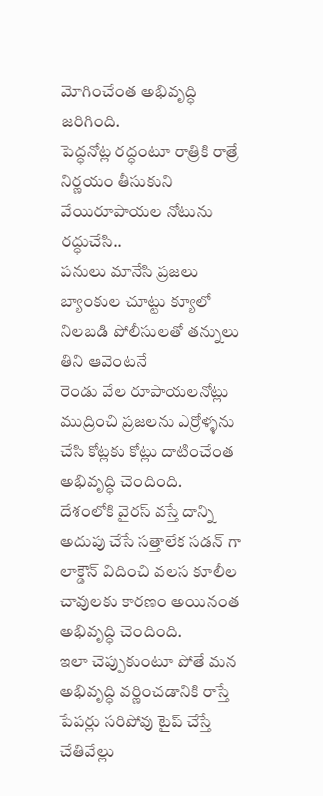మోగించేంత అభివృద్ధి జరిగింది.
పెద్ధనోట్ల రద్ధంటూ రాత్రికి రాత్రే నిర్ణయం తీసుకుని వేయిరూపాయల నోటును రద్ధుచేసి..
పనులు మానేసి ప్రజలు బ్యాంకుల చూట్టు క్యూలో నిలబడి పోలీసులతో తన్నులు తిని ఆవెంటనే
రెండు వేల రూపాయలనోట్లు ముద్రించి ప్రజలను ఎర్రోళ్ళను చేసి కోట్లకు కోట్లు దాటించేంత అభివృద్ధి చెందింది.
దేశంలోకి వైరస్ వస్తే దాన్ని అదుపు చేసే సత్తాలేక సడన్ గా లాక్డౌన్ విదించి వలస కూలీల చావులకు కారణం అయినంత అభివృద్ధి చెందింది.
ఇలా చెప్పుకుంటూ పోతే మన అభివృద్ధి వర్ణించడానికి రాస్తే పేపర్లు సరిపోవు టైప్ చేస్తే చేతివేల్లు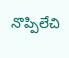నొప్పిలేచి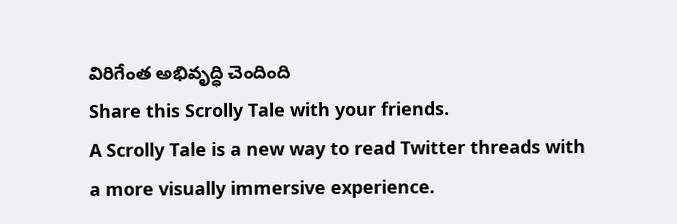విరిగేంత అభివృద్ధి చెందింది
Share this Scrolly Tale with your friends.
A Scrolly Tale is a new way to read Twitter threads with a more visually immersive experience.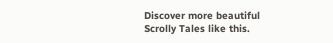Discover more beautiful Scrolly Tales like this.